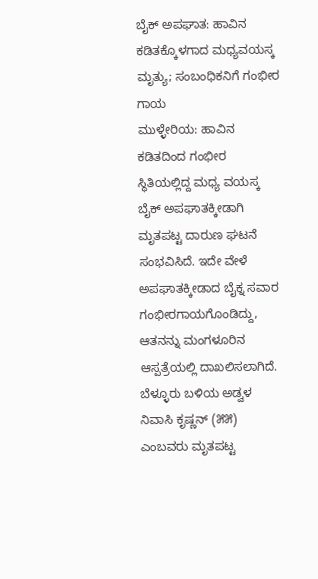ಬೈಕ್ ಅಪಘಾತ: ಹಾವಿನ ಕಡಿತಕ್ಕೊಳಗಾದ ಮಧ್ಯವಯಸ್ಕ ಮೃತ್ಯು; ಸಂಬಂಧಿಕನಿಗೆ ಗಂಭೀರ ಗಾಯ
ಮುಳ್ಳೇರಿಯ: ಹಾವಿನ ಕಡಿತದಿಂದ ಗಂಭೀರ ಸ್ಥಿತಿಯಲ್ಲಿದ್ದ ಮಧ್ಯ ವಯಸ್ಕ ಬೈಕ್ ಅಪಘಾತಕ್ಕೀಡಾಗಿ ಮೃತಪಟ್ಟ ದಾರುಣ ಘಟನೆ ಸಂಭವಿಸಿದೆ. ಇದೇ ವೇಳೆ ಅಪಘಾತಕ್ಕೀಡಾದ ಬೈಕ್ನ ಸವಾರ ಗಂಭೀರಗಾಯಗೊಂಡಿದ್ದು, ಆತನನ್ನು ಮಂಗಳೂರಿನ ಆಸ್ಪತ್ರೆಯಲ್ಲಿ ದಾಖಲಿಸಲಾಗಿದೆ. ಬೆಳ್ಳೂರು ಬಳಿಯ ಅಡ್ವಳ ನಿವಾಸಿ ಕೃಷ್ಣನ್ (೫೫) ಎಂಬವರು ಮೃತಪಟ್ಟ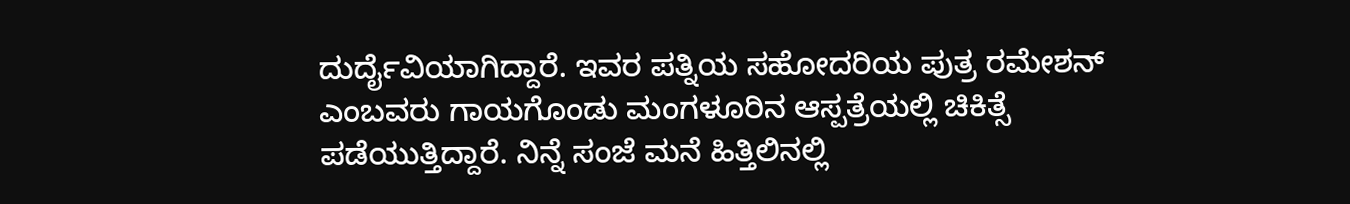ದುರ್ದೈವಿಯಾಗಿದ್ದಾರೆ. ಇವರ ಪತ್ನಿಯ ಸಹೋದರಿಯ ಪುತ್ರ ರಮೇಶನ್ ಎಂಬವರು ಗಾಯಗೊಂಡು ಮಂಗಳೂರಿನ ಆಸ್ಪತ್ರೆಯಲ್ಲಿ ಚಿಕಿತ್ಸೆ ಪಡೆಯುತ್ತಿದ್ದಾರೆ. ನಿನ್ನೆ ಸಂಜೆ ಮನೆ ಹಿತ್ತಿಲಿನಲ್ಲಿ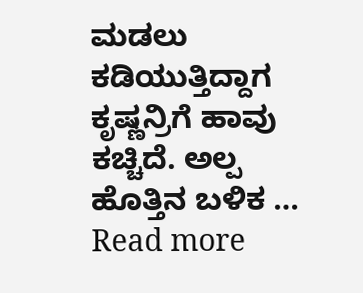ಮಡಲು ಕಡಿಯುತ್ತಿದ್ದಾಗ ಕೃಷ್ಣನ್ರಿಗೆ ಹಾವು ಕಚ್ಚಿದೆ. ಅಲ್ಪ ಹೊತ್ತಿನ ಬಳಿಕ …
Read more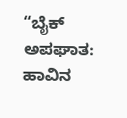“ಬೈಕ್ ಅಪಘಾತ: ಹಾವಿನ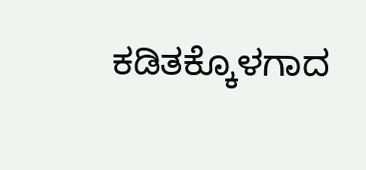ಕಡಿತಕ್ಕೊಳಗಾದ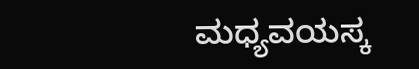ಮಧ್ಯವಯಸ್ಕ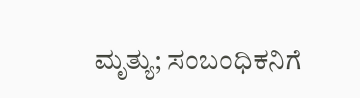ಮೃತ್ಯು; ಸಂಬಂಧಿಕನಿಗೆ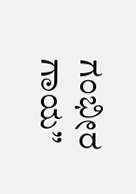ಗಂಭೀರ ಗಾಯ”